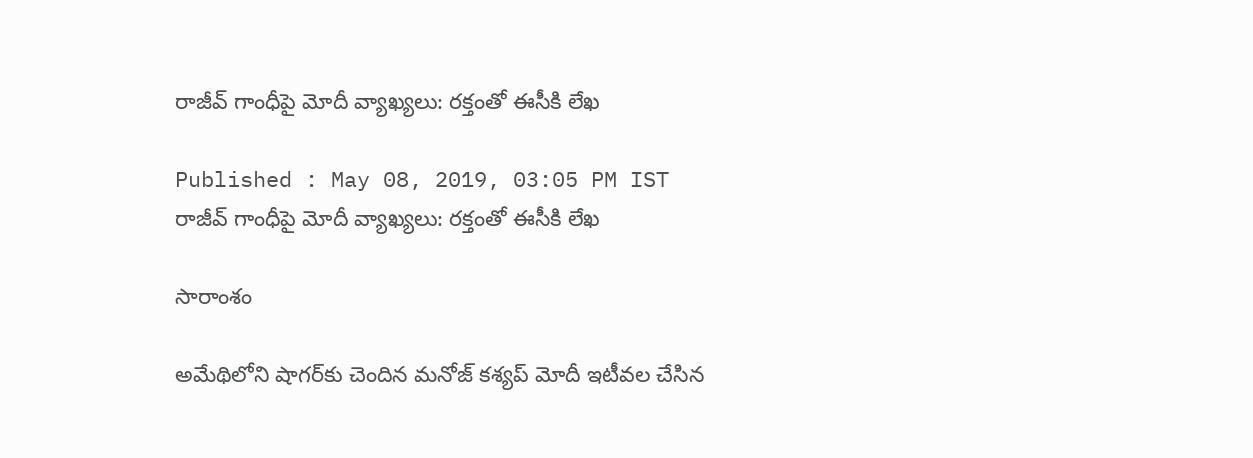రాజీవ్ గాంధీపై మోదీ వ్యాఖ్యలు: రక్తంతో ఈసీకి లేఖ

Published : May 08, 2019, 03:05 PM IST
రాజీవ్ గాంధీపై మోదీ వ్యాఖ్యలు: రక్తంతో ఈసీకి లేఖ

సారాంశం

అమేథిలోని షాగర్‌కు చెందిన మనోజ్ కశ్యప్ మోదీ ఇటీవల చేసిన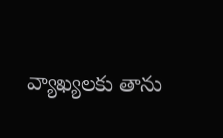వ్యాఖ్యలకు తాను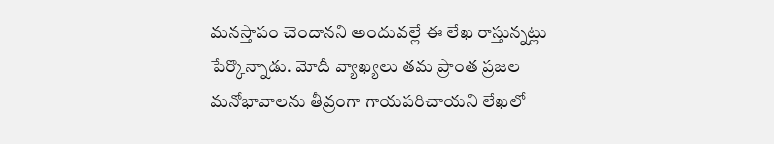మనస్తాపం చెందానని అందువల్లే ఈ లేఖ రాస్తున్నట్లు పేర్కొన్నాడు. మోదీ వ్యాఖ్యలు తమ ప్రాంత ప్రజల మనోభావాలను తీవ్రంగా గాయపరిచాయని లేఖలో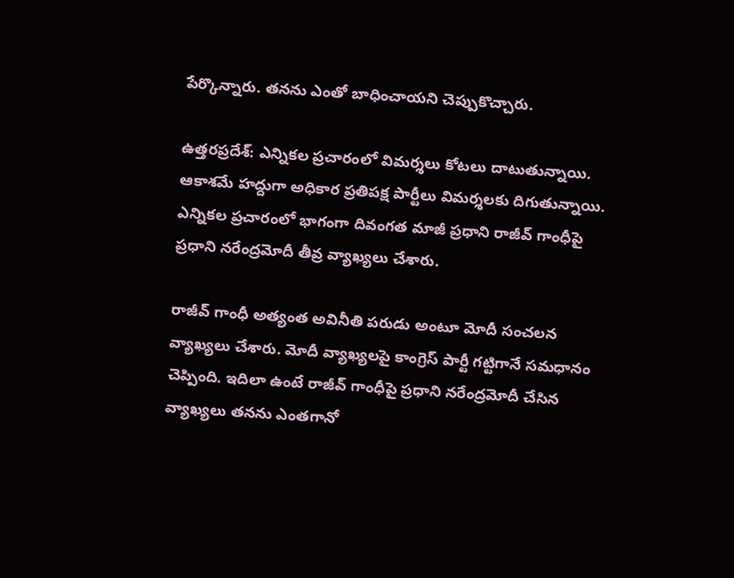పేర్కొన్నారు. తనను ఎంతో బాధించాయని చెప్పుకొచ్చారు.

ఉత్తరప్రదేశ్: ఎన్నికల ప్రచారంలో విమర్శలు కోటలు దాటుతున్నాయి. ఆకాశమే హద్దుగా అధికార ప్రతిపక్ష పార్టీలు విమర్శలకు దిగుతున్నాయి. ఎన్నికల ప్రచారంలో భాగంగా దివంగత మాజీ ప్రధాని రాజీవ్ గాంధీపై ప్రధాని నరేంద్రమోదీ తీవ్ర వ్యాఖ్యలు చేశారు.

రాజీవ్ గాంధీ అత్యంత అవినీతి పరుడు అంటూ మోదీ సంచలన వ్యాఖ్యలు చేశారు. మోదీ వ్యాఖ్యలపై కాంగ్రెస్ పార్టీ గట్టిగానే సమధానం చెప్పింది. ఇదిలా ఉంటే రాజీవ్ గాంధీపై ప్రధాని నరేంద్రమోదీ చేసిన వ్యాఖ్యలు తనను ఎంతగానో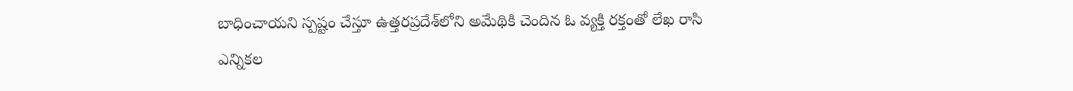బాధించాయని స్పష్టం చేస్తూ ఉత్తరప్రదేశ్‌లోని అమేథికి చెందిన ఓ వ్యక్తి రక్తంతో లేఖ రాసి ఎన్నికల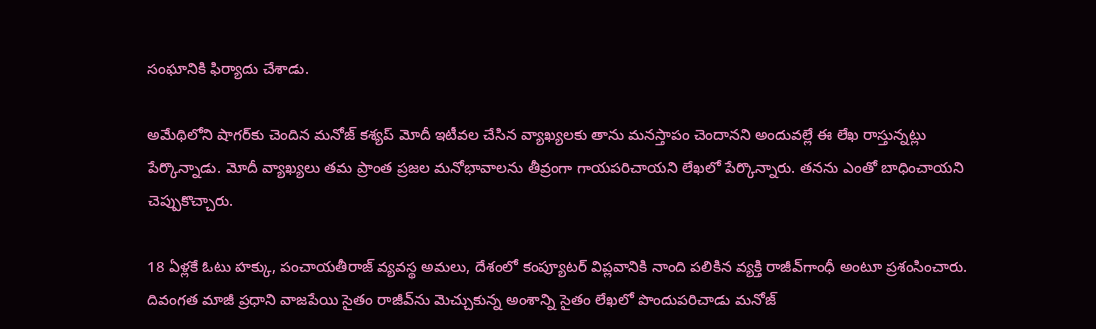సంఘానికి ఫిర్యాదు చేశాడు.

అమేథిలోని షాగర్‌కు చెందిన మనోజ్ కశ్యప్ మోదీ ఇటీవల చేసిన వ్యాఖ్యలకు తాను మనస్తాపం చెందానని అందువల్లే ఈ లేఖ రాస్తున్నట్లు పేర్కొన్నాడు. మోదీ వ్యాఖ్యలు తమ ప్రాంత ప్రజల మనోభావాలను తీవ్రంగా గాయపరిచాయని లేఖలో పేర్కొన్నారు. తనను ఎంతో బాధించాయని చెప్పుకొచ్చారు.

18 ఏళ్లకే ఓటు హక్కు, పంచాయతీరాజ్ వ్యవస్థ అమలు, దేశంలో కంప్యూటర్ విప్లవానికి నాంది పలికిన వ్యక్తి రాజీవ్‌గాంధీ అంటూ ప్రశంసించారు. దివంగత మాజీ ప్రధాని వాజపేయి సైతం రాజీవ్‌ను మెచ్చుకున్న అంశాన్ని సైతం లేఖలో పొందుపరిచాడు మనోజ్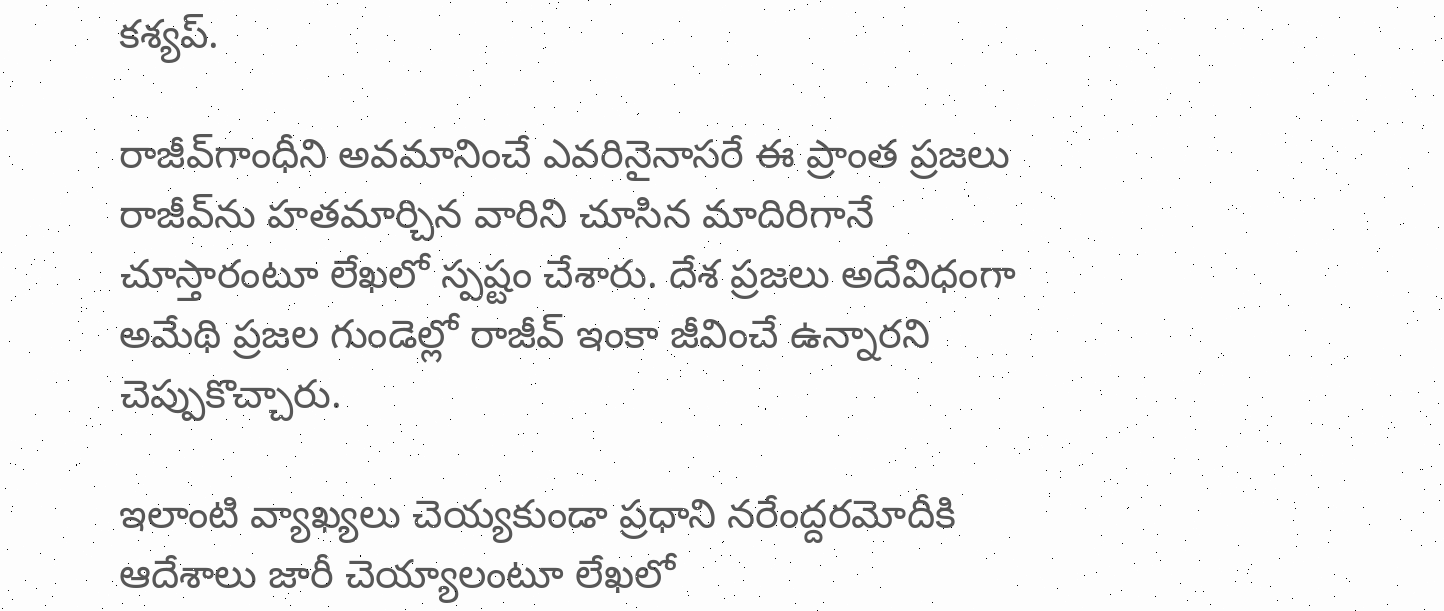కశ్యప్.

రాజీవ్‌గాంధీని అవమానించే ఎవరినైనాసరే ఈ ప్రాంత ప్రజలు రాజీవ్‌ను హతమార్చిన వారిని చూసిన మాదిరిగానే చూస్తారంటూ లేఖలో స్పష్టం చేశారు. దేశ ప్రజలు అదేవిధంగా అమేథి ప్రజల గుండెల్లో రాజీవ్ ఇంకా జీవించే ఉన్నారని చెప్పుకొచ్చారు.

ఇలాంటి వ్యాఖ్యలు చెయ్యకుండా ప్రధాని నరేంద్దరమోదీకి ఆదేశాలు జారీ చెయ్యాలంటూ లేఖలో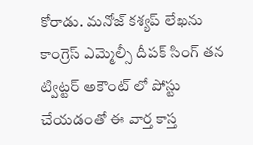కోరాడు. మనోజ్ కశ్యప్ లేఖను కాంగ్రెస్ ఎమ్మెల్సీ దీపక్ సింగ్ తన ట్విట్టర్ అకౌంట్ లో పోస్టు చేయడంతో ఈ వార్త కాస్త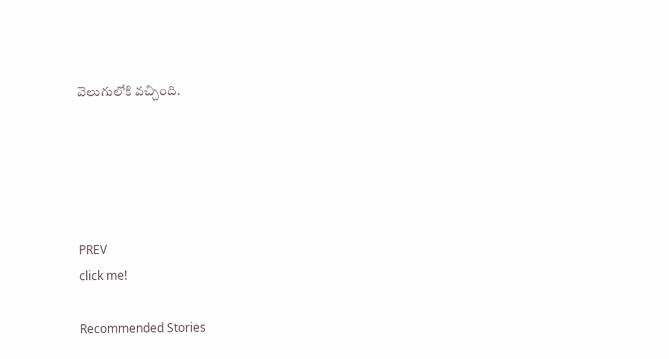వెలుగులోకి వచ్చింది.





PREV
click me!

Recommended Stories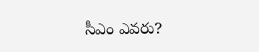సీఎం ఎవరు?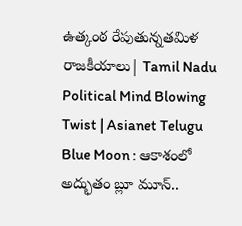ఉత్కంఠ రేపుతున్నతమిళ రాజకీయాలు| Tamil Nadu Political Mind Blowing Twist | Asianet Telugu
Blue Moon : ఆకాశంలో అద్భుతం బ్లూ మూన్..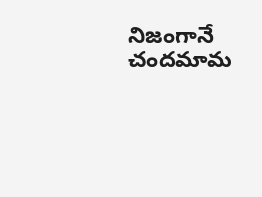నిజంగానే చందమామ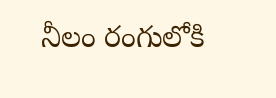నీలం రంగులోకి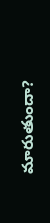మారుతుందా?